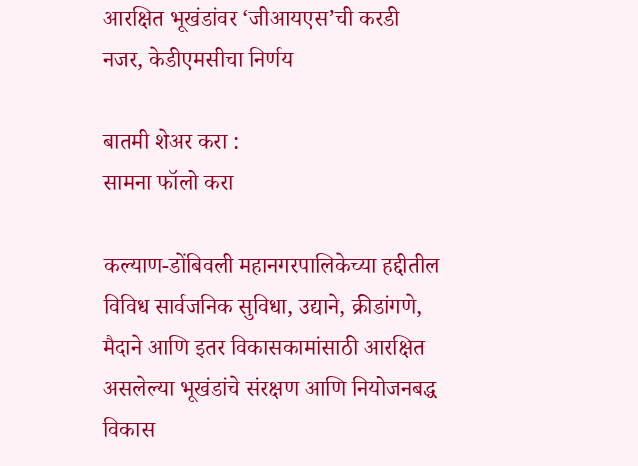आरक्षित भूखंडांवर ‘जीआयएस’ची करडी नजर, केडीएमसीचा निर्णय

बातमी शेअर करा :
सामना फॉलो करा

कल्याण-डोंबिवली महानगरपालिकेच्या हद्दीतील विविध सार्वजनिक सुविधा, उद्याने, क्रीडांगणे, मैदाने आणि इतर विकासकामांसाठी आरक्षित असलेल्या भूखंडांचे संरक्षण आणि नियोजनबद्ध विकास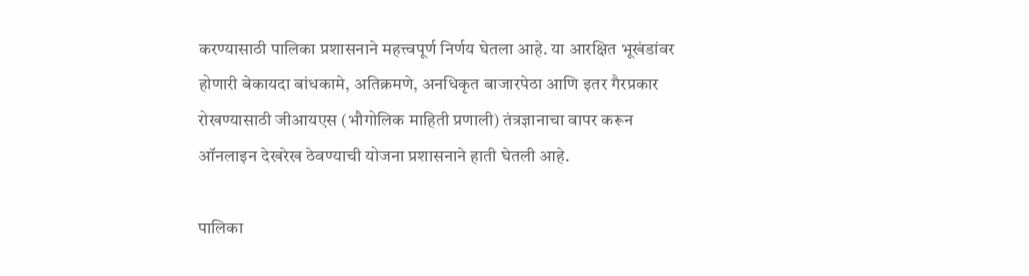करण्यासाठी पालिका प्रशासनाने महत्त्वपूर्ण निर्णय घेतला आहे. या आरक्षित भूखंडांवर होणारी बेकायदा बांधकामे, अतिक्रमणे, अनधिकृत बाजारपेठा आणि इतर गैरप्रकार रोखण्यासाठी जीआयएस (भौगोलिक माहिती प्रणाली) तंत्रज्ञानाचा वापर करून ऑनलाइन देखरेख ठेवण्याची योजना प्रशासनाने हाती घेतली आहे.

पालिका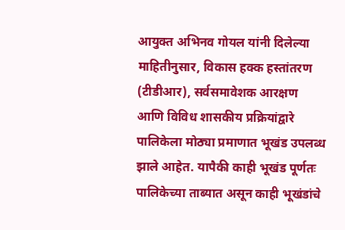आयुक्त अभिनव गोयल यांनी दिलेल्या माहितीनुसार, विकास हक्क हस्तांतरण (टीडीआर), सर्वसमावेशक आरक्षण आणि विविध शासकीय प्रक्रियांद्वारे पालिकेला मोठ्या प्रमाणात भूखंड उपलब्ध झाले आहेत. यापैकी काही भूखंड पूर्णतः पालिकेच्या ताब्यात असून काही भूखंडांचे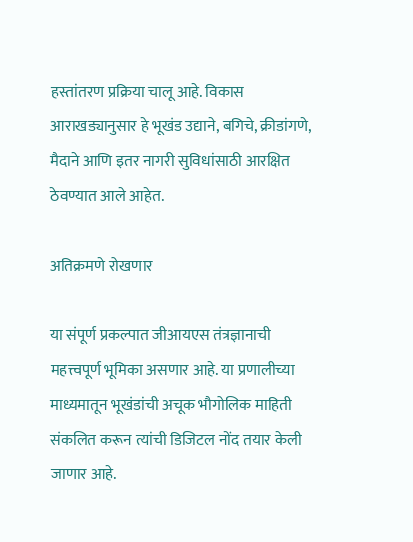हस्तांतरण प्रक्रिया चालू आहे. विकास आराखड्यानुसार हे भूखंड उद्याने, बगिचे, क्रीडांगणे, मैदाने आणि इतर नागरी सुविधांसाठी आरक्षित ठेवण्यात आले आहेत.

अतिक्रमणे रोखणार

या संपूर्ण प्रकल्पात जीआयएस तंत्रज्ञानाची महत्त्वपूर्ण भूमिका असणार आहे. या प्रणालीच्या माध्यमातून भूखंडांची अचूक भौगोलिक माहिती संकलित करून त्यांची डिजिटल नोंद तयार केली जाणार आहे.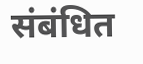संबंधित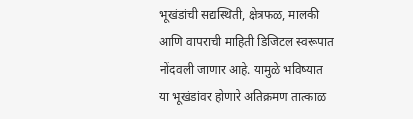भूखंडांची सद्यस्थिती, क्षेत्रफळ, मालकी आणि वापराची माहिती डिजिटल स्वरूपात नोंदवली जाणार आहे. यामुळे भविष्यात या भूखंडांवर होणारे अतिक्रमण तात्काळ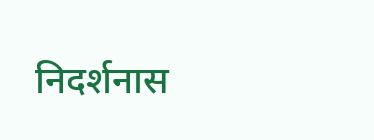निदर्शनास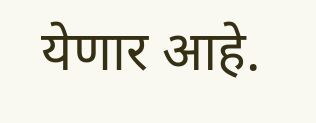येणार आहे.